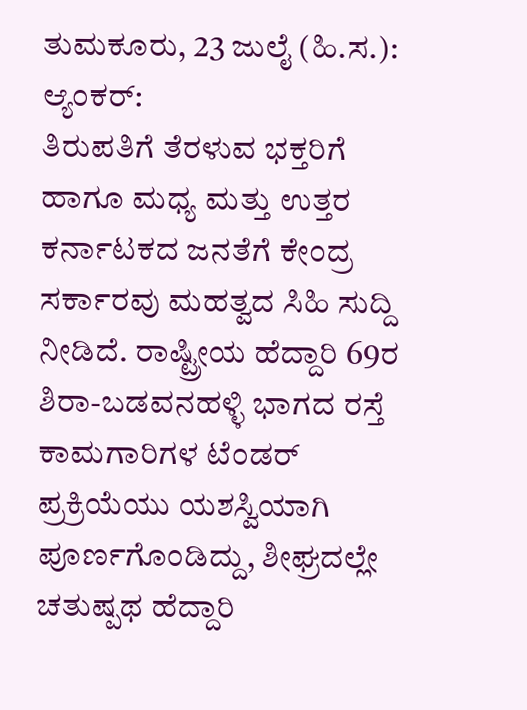ತುಮಕೂರು, 23 ಜುಲೈ (ಹಿ.ಸ.):
ಆ್ಯಂಕರ್:
ತಿರುಪತಿಗೆ ತೆರಳುವ ಭಕ್ತರಿಗೆ ಹಾಗೂ ಮಧ್ಯ ಮತ್ತು ಉತ್ತರ ಕರ್ನಾಟಕದ ಜನತೆಗೆ ಕೇಂದ್ರ ಸರ್ಕಾರವು ಮಹತ್ವದ ಸಿಹಿ ಸುದ್ದಿ ನೀಡಿದೆ. ರಾಷ್ಟ್ರೀಯ ಹೆದ್ದಾರಿ 69ರ ಶಿರಾ-ಬಡವನಹಳ್ಳಿ ಭಾಗದ ರಸ್ತೆ ಕಾಮಗಾರಿಗಳ ಟೆಂಡರ್ ಪ್ರಕ್ರಿಯೆಯು ಯಶಸ್ವಿಯಾಗಿ ಪೂರ್ಣಗೊಂಡಿದ್ದು, ಶೀಘ್ರದಲ್ಲೇ ಚತುಷ್ಪಥ ಹೆದ್ದಾರಿ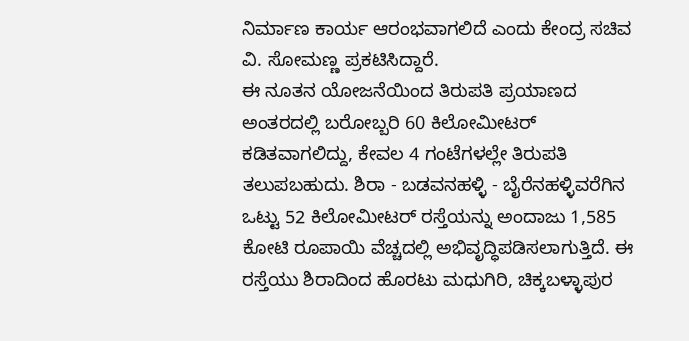ನಿರ್ಮಾಣ ಕಾರ್ಯ ಆರಂಭವಾಗಲಿದೆ ಎಂದು ಕೇಂದ್ರ ಸಚಿವ ವಿ. ಸೋಮಣ್ಣ ಪ್ರಕಟಿಸಿದ್ದಾರೆ.
ಈ ನೂತನ ಯೋಜನೆಯಿಂದ ತಿರುಪತಿ ಪ್ರಯಾಣದ ಅಂತರದಲ್ಲಿ ಬರೋಬ್ಬರಿ 60 ಕಿಲೋಮೀಟರ್ ಕಡಿತವಾಗಲಿದ್ದು, ಕೇವಲ 4 ಗಂಟೆಗಳಲ್ಲೇ ತಿರುಪತಿ ತಲುಪಬಹುದು. ಶಿರಾ - ಬಡವನಹಳ್ಳಿ - ಬೈರೆನಹಳ್ಳಿವರೆಗಿನ ಒಟ್ಟು 52 ಕಿಲೋಮೀಟರ್ ರಸ್ತೆಯನ್ನು ಅಂದಾಜು 1,585 ಕೋಟಿ ರೂಪಾಯಿ ವೆಚ್ಚದಲ್ಲಿ ಅಭಿವೃದ್ಧಿಪಡಿಸಲಾಗುತ್ತಿದೆ. ಈ ರಸ್ತೆಯು ಶಿರಾದಿಂದ ಹೊರಟು ಮಧುಗಿರಿ, ಚಿಕ್ಕಬಳ್ಳಾಪುರ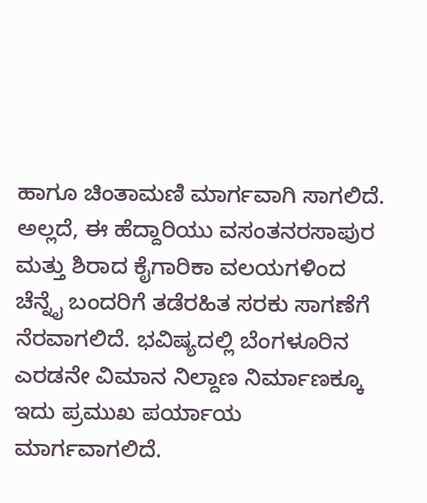ಹಾಗೂ ಚಿಂತಾಮಣಿ ಮಾರ್ಗವಾಗಿ ಸಾಗಲಿದೆ.
ಅಲ್ಲದೆ, ಈ ಹೆದ್ದಾರಿಯು ವಸಂತನರಸಾಪುರ ಮತ್ತು ಶಿರಾದ ಕೈಗಾರಿಕಾ ವಲಯಗಳಿಂದ ಚೆನ್ನೈ ಬಂದರಿಗೆ ತಡೆರಹಿತ ಸರಕು ಸಾಗಣೆಗೆ ನೆರವಾಗಲಿದೆ. ಭವಿಷ್ಯದಲ್ಲಿ ಬೆಂಗಳೂರಿನ ಎರಡನೇ ವಿಮಾನ ನಿಲ್ದಾಣ ನಿರ್ಮಾಣಕ್ಕೂ ಇದು ಪ್ರಮುಖ ಪರ್ಯಾಯ ಮಾರ್ಗವಾಗಲಿದೆ.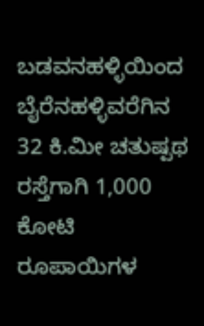ಬಡವನಹಳ್ಳಿಯಿಂದ ಬೈರೆನಹಳ್ಳಿವರೆಗಿನ 32 ಕಿ.ಮೀ ಚತುಷ್ಪಥ ರಸ್ತೆಗಾಗಿ 1,000 ಕೋಟಿ ರೂಪಾಯಿಗಳ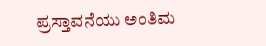ಪ್ರಸ್ತಾವನೆಯು ಅಂತಿಮ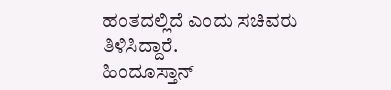ಹಂತದಲ್ಲಿದೆ ಎಂದು ಸಚಿವರು ತಿಳಿಸಿದ್ದಾರೆ.
ಹಿಂದೂಸ್ತಾನ್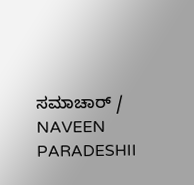ಸಮಾಚಾರ್ / NAVEEN PARADESHII